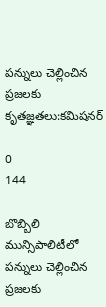పన్నులు చెల్లించిన ప్రజలకు కృతజ్ఞతలు:కమిషనర్

0
144

బొబ్బిలి మున్సిపాలిటీలో పన్నులు చెల్లించిన ప్రజలకు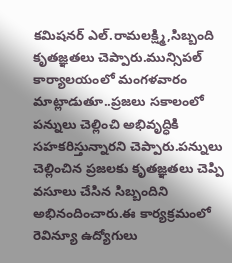కమిషనర్ ఎల్.రామలక్ష్మి,సిబ్బంది కృతజ్ఞతలు చెప్పారు.మున్సిపల్ కార్యాలయంలో మంగళవారం మాట్లాడుతూ..ప్రజలు సకాలంలో పన్నులు చెల్లించి అభివృద్ధికి సహకరిస్తున్నారని చెప్పారు.పన్నులు చెల్లించిన ప్రజలకు కృతజ్ఞతలు చెప్పి వసూలు చేసిన సిబ్బందిని అభినందించారు.ఈ కార్యక్రమంలో రెవిన్యూ ఉద్యోగులు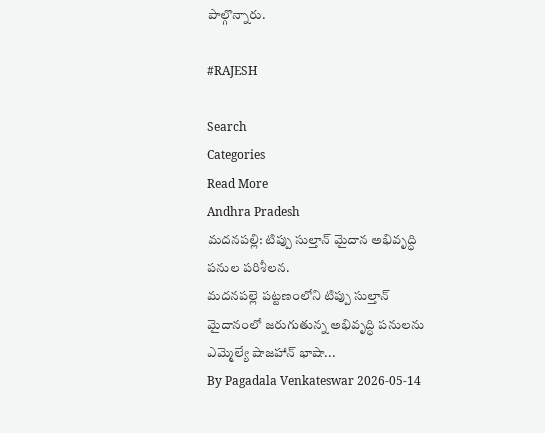పాల్గొన్నారు.

#RAJESH

Search
Categories
Read More
Andhra Pradesh
మదనపల్లి: టిప్పు సుల్తాన్ మైదాన అభివృద్ధి పనుల పరిశీలన.
మదనపల్లె పట్టణంలోని టిప్పు సుల్తాన్ మైదానంలో జరుగుతున్న అభివృద్ధి పనులను ఎమ్మెల్యే షాజహాన్ భాషా...
By Pagadala Venkateswar 2026-05-14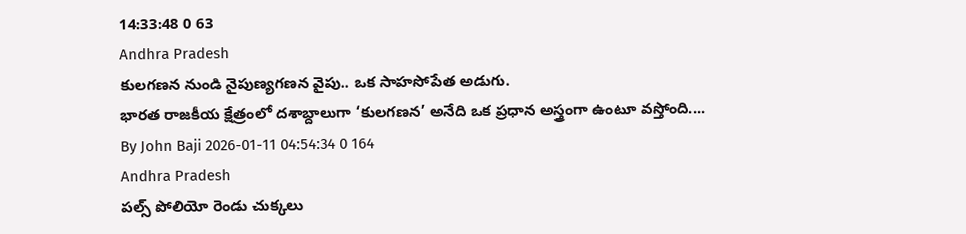14:33:48 0 63
Andhra Pradesh
కులగణన నుండి నైపుణ్యగణన వైపు.. ఒక సాహసోపేత అడుగు.
భారత రాజకీయ క్షేత్రంలో దశాబ్దాలుగా ‘కులగణన’ అనేది ఒక ప్రధాన అస్త్రంగా ఉంటూ వస్తోంది....
By John Baji 2026-01-11 04:54:34 0 164
Andhra Pradesh
పల్స్ పోలియో రెండు చుక్కలు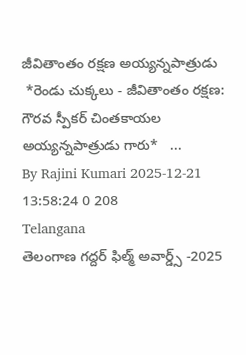జీవితాంతం రక్షణ అయ్యన్నపాత్రుడు
 *రెండు చుక్కలు - జీవితాంతం రక్షణ: గౌరవ స్పీకర్ చింతకాయల అయ్యన్నపాత్రుడు గారు*   ...
By Rajini Kumari 2025-12-21 13:58:24 0 208
Telangana
తెలంగాణ గద్దర్ ఫిల్మ్ అవార్డ్స్ -2025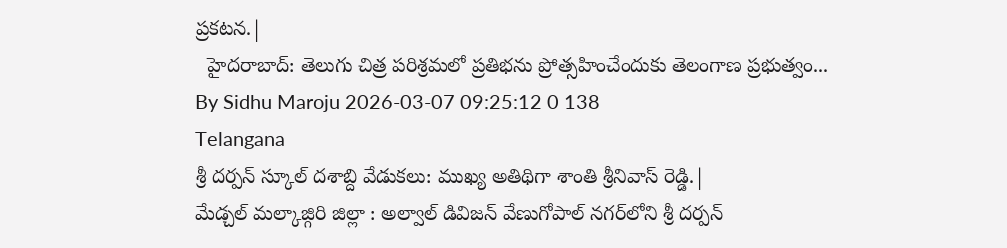ప్రకటన.|
  హైదరాబాద్: తెలుగు చిత్ర పరిశ్రమలో ప్రతిభను ప్రోత్సహించేందుకు తెలంగాణ ప్రభుత్వం...
By Sidhu Maroju 2026-03-07 09:25:12 0 138
Telangana
శ్రీ దర్పన్ స్కూల్ దశాబ్ది వేడుకలు: ముఖ్య అతిథిగా శాంతి శ్రీనివాస్ రెడ్డి.|
మేడ్చల్ మల్కాజ్గిరి జిల్లా : అల్వాల్ డివిజన్ వేణుగోపాల్ నగర్‌లోని శ్రీ దర్పన్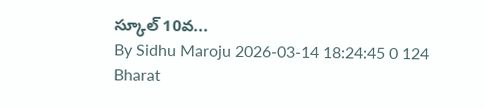స్కూల్ 10వ...
By Sidhu Maroju 2026-03-14 18:24:45 0 124
Bharat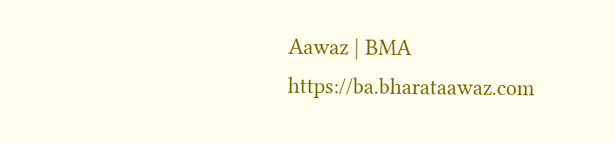Aawaz | BMA https://ba.bharataawaz.com